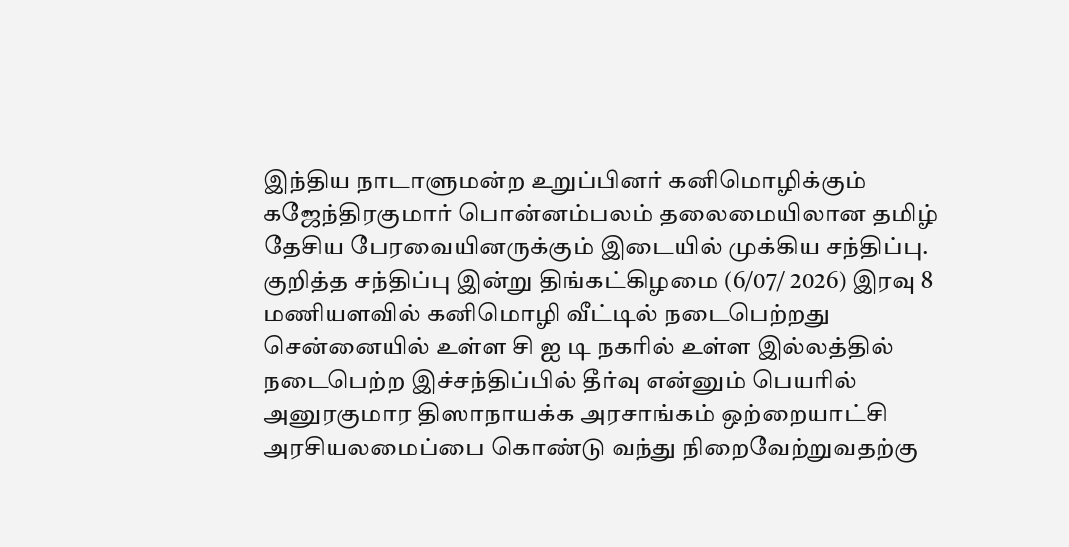இந்திய நாடாளுமன்ற உறுப்பினர் கனிமொழிக்கும் கஜேந்திரகுமார் பொன்னம்பலம் தலைமையிலான தமிழ் தேசிய பேரவையினருக்கும் இடையில் முக்கிய சந்திப்பு.
குறித்த சந்திப்பு இன்று திங்கட்கிழமை (6/07/ 2026) இரவு 8 மணியளவில் கனிமொழி வீட்டில் நடைபெற்றது சென்னையில் உள்ள சி ஐ டி நகரில் உள்ள இல்லத்தில் நடைபெற்ற இச்சந்திப்பில் தீர்வு என்னும் பெயரில் அனுரகுமார திஸாநாயக்க அரசாங்கம் ஒற்றையாட்சி அரசியலமைப்பை கொண்டு வந்து நிறைவேற்றுவதற்கு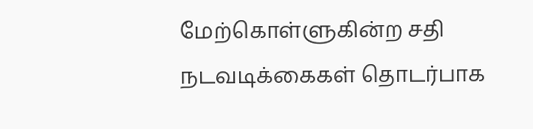மேற்கொள்ளுகின்ற சதி நடவடிக்கைகள் தொடர்பாக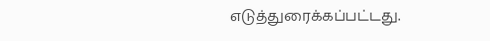எடுத்துரைக்கப்பட்டது.